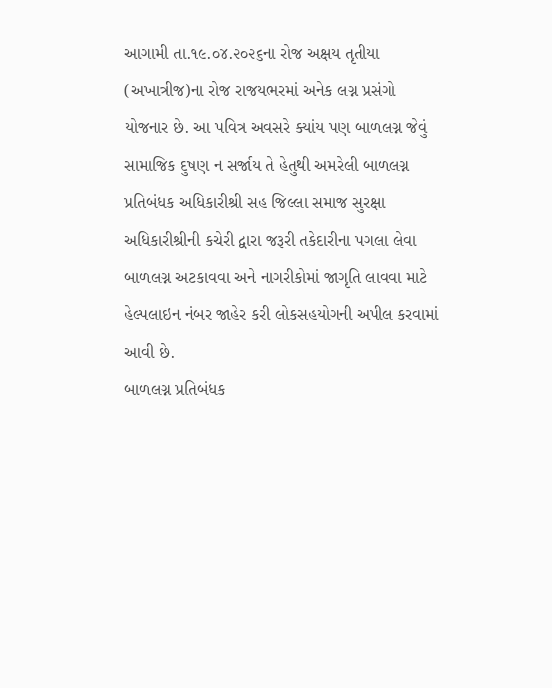આગામી તા.૧૯.૦૪.૨૦૨૬ના રોજ અક્ષય તૃતીયા (અખાત્રીજ)ના રોજ રાજયભરમાં અનેક લગ્ન પ્રસંગો યોજનાર છે. આ પવિત્ર અવસરે ક્યાંય પણ બાળલગ્ન જેવું સામાજિક દુષણ ન સર્જાય તે હેતુથી અમરેલી બાળલગ્ન પ્રતિબંધક અધિકારીશ્રી સહ જિલ્લા સમાજ સુરક્ષા અધિકારીશ્રીની કચેરી દ્વારા જરૂરી તકેદારીના પગલા લેવા બાળલગ્ન અટકાવવા અને નાગરીકોમાં જાગૃતિ લાવવા માટે હેલ્પલાઇન નંબર જાહેર કરી લોકસહયોગની અપીલ કરવામાં આવી છે.
બાળલગ્ન પ્રતિબંધક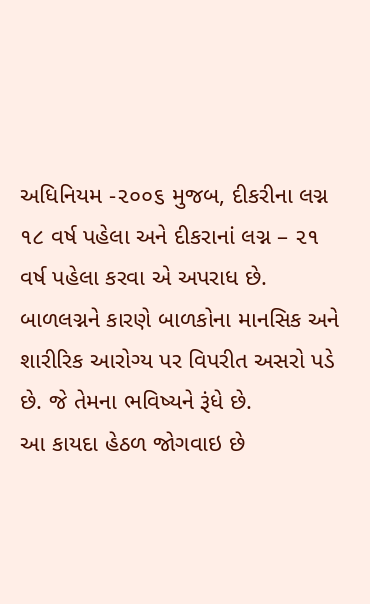અધિનિયમ -૨૦૦૬ મુજબ, દીકરીના લગ્ન ૧૮ વર્ષ પહેલા અને દીકરાનાં લગ્ન – ૨૧ વર્ષ પહેલા કરવા એ અપરાધ છે. બાળલગ્નને કારણે બાળકોના માનસિક અને શારીરિક આરોગ્ય પર વિપરીત અસરો પડે છે. જે તેમના ભવિષ્યને રૂંધે છે.
આ કાયદા હેઠળ જોગવાઇ છે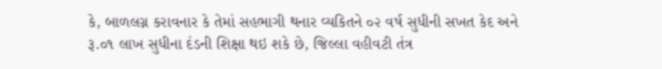કે, બાળલગ્ન કરાવનાર કે તેમાં સહભાગી થનાર વ્યકિતને ૦૨ વર્ષ સુધીની સખત કેદ અને રૂ.૦૧ લાખ સુધીના દંડની શિક્ષા થઇ શકે છે, જિલ્લા વહીવટી તંત્ર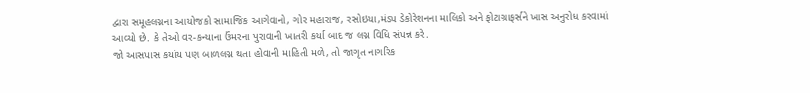દ્વારા સમૂહલગ્નના આયોજકો સામાજિક આગેવાનો, ગોર મહારાજ, રસોઇયા,મંડપ ડેકોરેશનના માલિકો અને ફોટાગ્રાફર્સને ખાસ અનુરોધ કરવામાં આવ્યો છે. કે તેઓ વર-કન્યાના ઉંમરના પુરાવાની ખાતરી કર્યા બાદ જ લગ્ન વિધિ સંપન્ન કરે.
જો આસપાસ કયાંય પણ બાળલગ્ન થતા હોવાની માહિતી મળે, તો જાગૃત નાગરિક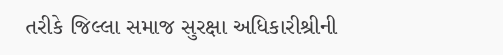તરીકે જિલ્લા સમાજ સુરક્ષા અધિકારીશ્રીની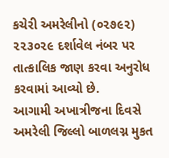કચેરી અમરેલીનો (૦૨૭૯૨) ૨૨૩૦૨૯ દર્શાવેલ નંબર પર તાત્કાલિક જાણ કરવા અનુરોધ કરવામાં આવ્યો છે.
આગામી અખાત્રીજના દિવસે અમરેલી જિલ્લો બાળલગ્ન મુકત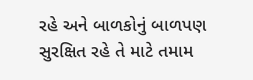રહે અને બાળકોનું બાળપણ સુરક્ષિત રહે તે માટે તમામ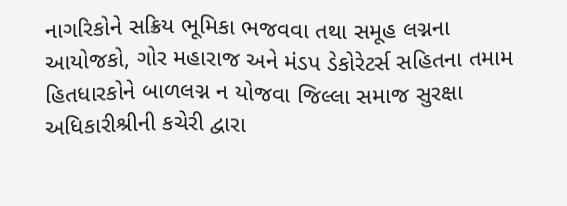નાગરિકોને સક્રિય ભૂમિકા ભજવવા તથા સમૂહ લગ્નના આયોજકો, ગોર મહારાજ અને મંડપ ડેકોરેટર્સ સહિતના તમામ હિતધારકોને બાળલગ્ન ન યોજવા જિલ્લા સમાજ સુરક્ષા અધિકારીશ્રીની કચેરી દ્વારા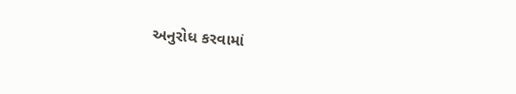અનુરોધ કરવામાં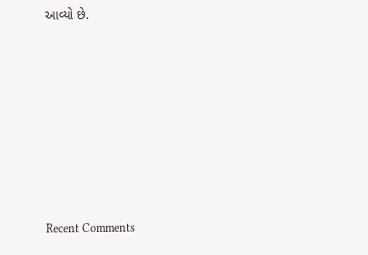આવ્યો છે.












Recent Comments